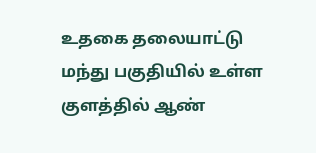உதகை தலையாட்டு மந்து பகுதியில் உள்ள குளத்தில் ஆண்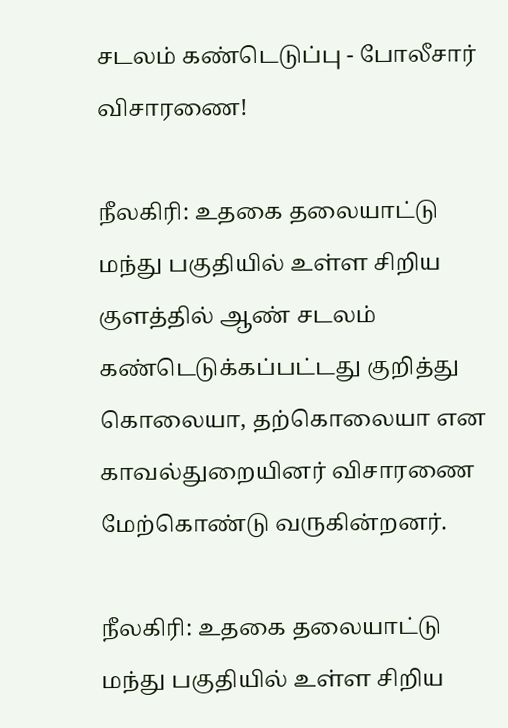சடலம் கண்டெடுப்பு - போலீசார் விசாரணை!

நீலகிரி: உதகை தலையாட்டு மந்து பகுதியில் உள்ள சிறிய குளத்தில் ஆண் சடலம் கண்டெடுக்கப்பட்டது குறித்து கொலையா, தற்கொலையா என காவல்துறையினர் விசாரணை மேற்கொண்டு வருகின்றனர்.

நீலகிரி: உதகை தலையாட்டு மந்து பகுதியில் உள்ள சிறிய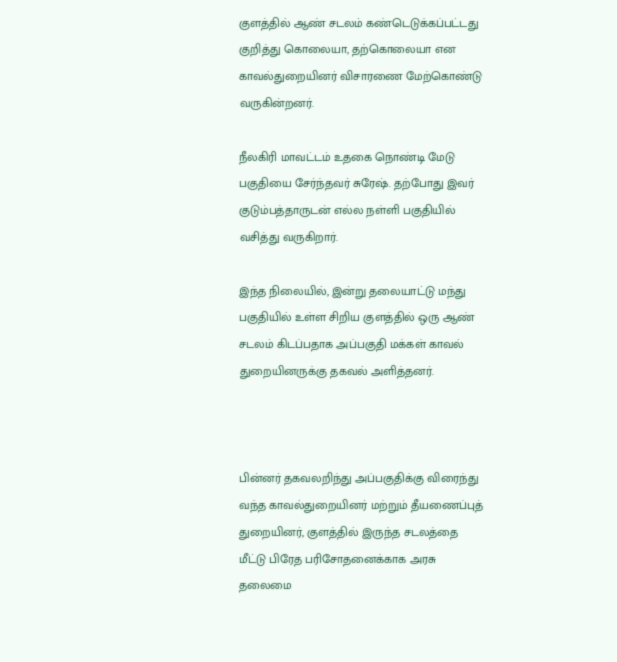குளத்தில் ஆண் சடலம் கண்டெடுக்கப்பட்டது குறித்து கொலையா, தற்கொலையா என காவல்துறையினர் விசாரணை மேற்கொண்டு வருகின்றனர்.

நீலகிரி மாவட்டம் உதகை நொண்டி மேடு பகுதியை சேர்ந்தவர் சுரேஷ். தற்போது இவர் குடும்பத்தாருடன் எல்ல நள்ளி பகுதியில் வசித்து வருகிறார்.

இந்த நிலையில், இன்று தலையாட்டு மந்து பகுதியில் உள்ள சிறிய குளத்தில் ஒரு ஆண் சடலம் கிடப்பதாக அப்பகுதி மக்கள் காவல் துறையினருக்கு தகவல் அளித்தனர்.



பின்னர் தகவலறிந்து அப்பகுதிக்கு விரைந்து வந்த காவல்துறையினர் மற்றும் தீயணைப்புத் துறையினர், குளத்தில் இருந்த சடலத்தை மீட்டு பிரேத பரிசோதனைக்காக அரசு தலைமை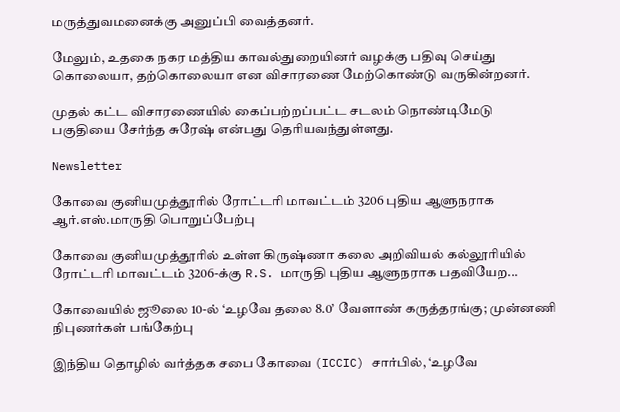மருத்துவமனைக்கு அனுப்பி வைத்தனர்.

மேலும், உதகை நகர மத்திய காவல்துறையினர் வழக்கு பதிவு செய்து கொலையா, தற்கொலையா என விசாரணை மேற்கொண்டு வருகின்றனர்.

முதல் கட்ட விசாரணையில் கைப்பற்றப்பட்ட சடலம் நொண்டிமேடு பகுதியை சேர்ந்த சுரேஷ் என்பது தெரியவந்துள்ளது.

Newsletter

கோவை குனியமுத்தூரில் ரோட்டரி மாவட்டம் 3206 புதிய ஆளுநராக ஆர்.எஸ்.மாருதி பொறுப்பேற்பு

கோவை குனியமுத்தூரில் உள்ள கிருஷ்ணா கலை அறிவியல் கல்லூரியில் ரோட்டரி மாவட்டம் 3206-க்கு R.S. மாருதி புதிய ஆளுநராக பதவியேற...

கோவையில் ஜூலை 10-ல் ‘உழவே தலை 8.0’ வேளாண் கருத்தரங்கு; முன்னணி நிபுணர்கள் பங்கேற்பு

இந்திய தொழில் வர்த்தக சபை கோவை (ICCIC) சார்பில், ‘உழவே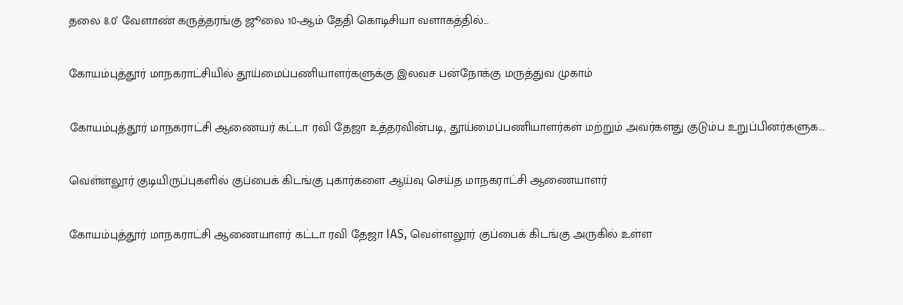தலை 8.0’ வேளாண் கருத்தரங்கு ஜூலை 10-ஆம் தேதி கொடிசியா வளாகத்தில்...

கோயம்புத்தூர் மாநகராட்சியில் தூய்மைப்பணியாளர்களுக்கு இலவச பன்நோக்கு மருத்துவ முகாம்

கோயம்புத்தூர் மாநகராட்சி ஆணையர் கட்டா ரவி தேஜா உத்தரவின்படி, தூய்மைப்பணியாளர்கள் மற்றும் அவர்களது குடும்ப உறுப்பினர்களுக...

வெள்ளலூர் குடியிருப்புகளில் குப்பைக் கிடங்கு புகார்களை ஆய்வு செய்த மாநகராட்சி ஆணையாளர்

கோயம்புத்தூர் மாநகராட்சி ஆணையாளர் கட்டா ரவி தேஜா IAS, வெள்ளலூர் குப்பைக் கிடங்கு அருகில் உள்ள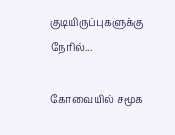குடியிருப்புகளுக்கு நேரில்...

கோவையில் சமூக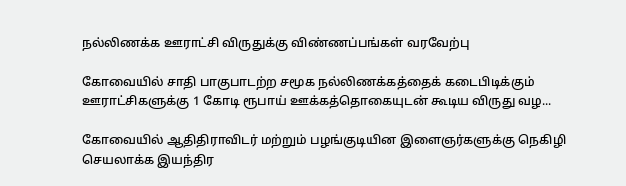நல்லிணக்க ஊராட்சி விருதுக்கு விண்ணப்பங்கள் வரவேற்பு

கோவையில் சாதி பாகுபாடற்ற சமூக நல்லிணக்கத்தைக் கடைபிடிக்கும் ஊராட்சிகளுக்கு 1 கோடி ரூபாய் ஊக்கத்தொகையுடன் கூடிய விருது வழ...

கோவையில் ஆதிதிராவிடர் மற்றும் பழங்குடியின இளைஞர்களுக்கு நெகிழி செயலாக்க இயந்திர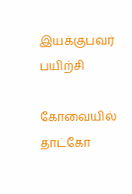இயக்குபவர் பயிற்சி

கோவையில் தாட்கோ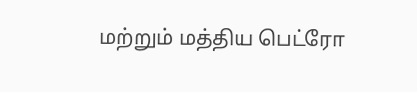மற்றும் மத்திய பெட்ரோ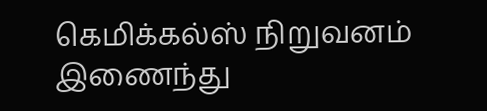கெமிக்கல்ஸ் நிறுவனம் இணைந்து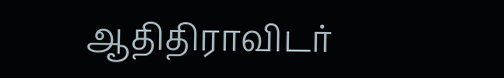ஆதிதிராவிடர்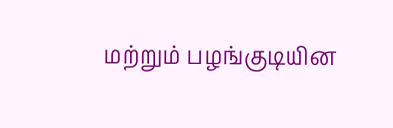மற்றும் பழங்குடியின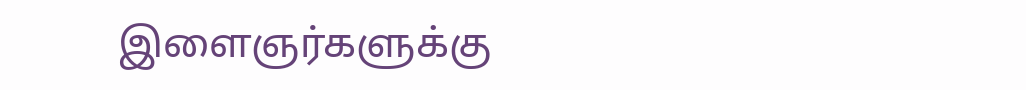இளைஞர்களுக்கு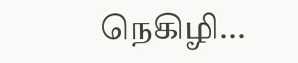நெகிழி...